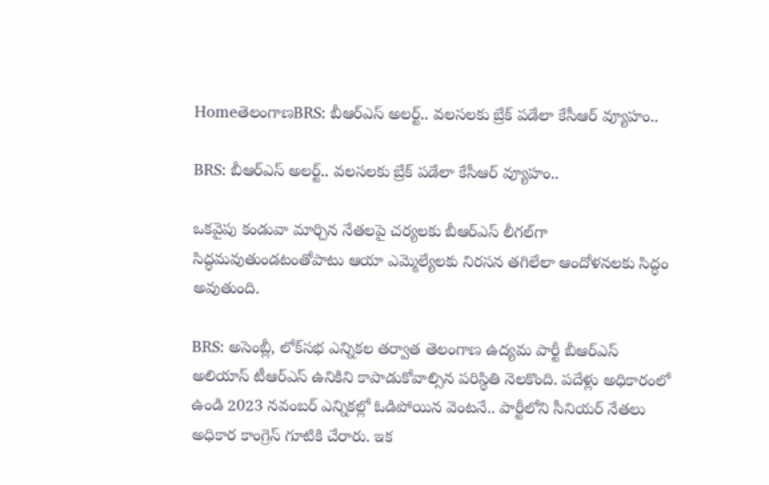HomeతెలంగాణBRS: బీఆర్‌ఎస్‌ అలర్ట్‌.. వలసలకు బ్రేక్‌ పడేలా కేసీఆర్‌ వ్యూహం..

BRS: బీఆర్‌ఎస్‌ అలర్ట్‌.. వలసలకు బ్రేక్‌ పడేలా కేసీఆర్‌ వ్యూహం..

ఒకవైపు కండువా మార్చిన నేతలపై చర్యలకు బీఆర్‌ఎస్‌ లీగల్‌గా సిద్ధమవుతుండటంతోపాటు ఆయా ఎమ్మెల్యేలకు నిరసన తగిలేలా ఆందోళనలకు సిద్ధం అవుతుంది.

BRS: అసెంబ్లీ, లోక్‌సభ ఎన్నికల తర్వాత తెలంగాణ ఉద్యమ పార్టీ బీఆర్‌ఎస్‌ అలియాస్‌ టీఆర్‌ఎస్‌ ఉనికిని కాపాడుకోవాల్సిన పరిస్థితి నెలకొంది. పదేళ్లు అధికారంలో ఉండి 2023 నవంబర్‌ ఎన్నికల్లో ఓడిపోయిన వెంటనే.. పార్టీలోని సీనియర్‌ నేతలు అధికార కాంగ్రెస్‌ గూటికి చేరారు. ఇక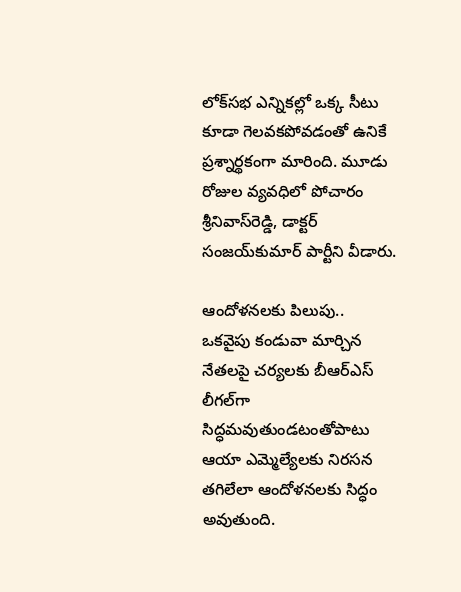లోక్‌సభ ఎన్నికల్లో ఒక్క సీటు కూడా గెలవకపోవడంతో ఉనికే ప్రశ్నార్థకంగా మారింది. మూడు రోజుల వ్యవధిలో పోచారం శ్రీనివాస్‌రెడ్డి, డాక్టర్‌ సంజయ్‌కుమార్‌ పార్టీని వీడారు.

ఆందోళనలకు పిలుపు..
ఒకవైపు కండువా మార్చిన నేతలపై చర్యలకు బీఆర్‌ఎస్‌ లీగల్‌గా సిద్ధమవుతుండటంతోపాటు ఆయా ఎమ్మెల్యేలకు నిరసన తగిలేలా ఆందోళనలకు సిద్ధం అవుతుంది.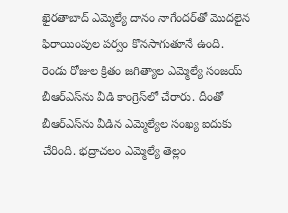ఖైరతాబాద్‌ ఎమ్మెల్యే దానం నాగేందర్‌తో మొదలైన ఫిరాయింపుల పర్వం కొనసాగుతూనే ఉంది. రెండు రోజుల క్రితం జగిత్యాల ఎమ్మెల్యే సంజయ్ బీఆర్ఎస్‌ను వీడి కాంగ్రెస్‌లో చేరారు. దీంతో బీఆర్‌ఎస్‌ను వీడిన ఎమ్మెల్యేల సంఖ్య ఐదుకు చేరింది. భద్రాచలం ఎమ్మెల్యే తెల్లం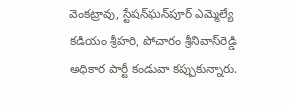వెంకట్రావు, స్టేషన్‌ఘన్‌పూర్‌ ఎమ్మెల్యే కడియం శ్రీహరి, పోచారం శ్రీనివాస్‌రెడ్డి అధికార పార్టీ కండువా కప్పుకున్నారు.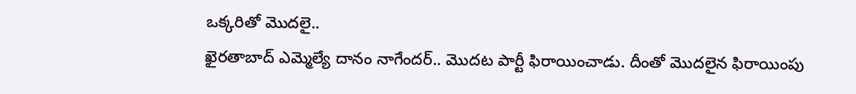ఒక్కరితో మొదలై..
ఖైరతాబాద్‌ ఎమ్మెల్యే దానం నాగేందర్‌.. మొదట పార్టీ ఫిరాయించాడు. దీంతో మొదలైన ఫిరాయింపు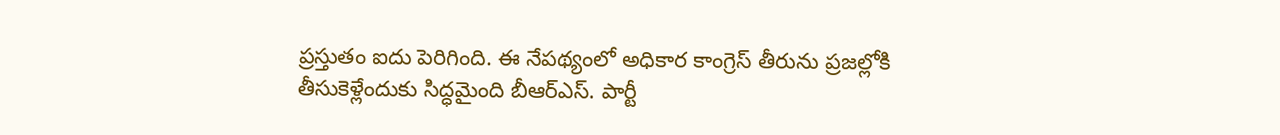ప్రస్తుతం ఐదు పెరిగింది. ఈ నేపథ్యంలో అధికార కాంగ్రెస్‌ తీరును ప్రజల్లోకి తీసుకెళ్లేందుకు సిద్ధమైంది బీఆర్ఎస్. పార్టీ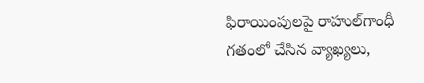ఫిరాయింపులపై రాహుల్‌గాంధీ గతంలో చేసిన వ్యాఖ్యలు,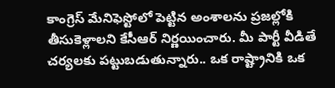కాంగ్రెస్ మేనిఫెస్టోలో పెట్టిన అంశాలను ప్రజల్లోకి తీసుకెళ్లాలని కేసీఆర్‌ నిర్ణయించారు. మీ పార్టీ వీడితే చర్యలకు పట్టుబడుతున్నారు.. ఒక రాష్ట్రానికి ఒక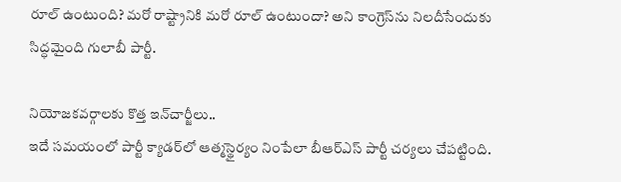రూల్ ఉంటుంది? మరో రాష్ట్రానికి మరో రూల్ ఉంటుందా? అని కాంగ్రెస్‌ను నిలదీసేందుకు సిద్ధమైంది గులాబీ పార్టీ.

నియోజకవర్గాలకు కొత్త ఇన్‌చార్జీలు..
ఇదే సమయంలో పార్టీ క్యాడర్‌లో ఆత్మస్థైర్యం నింపేలా బీఆర్‌ఎస్‌ పార్టీ చర్యలు చేపట్టింది.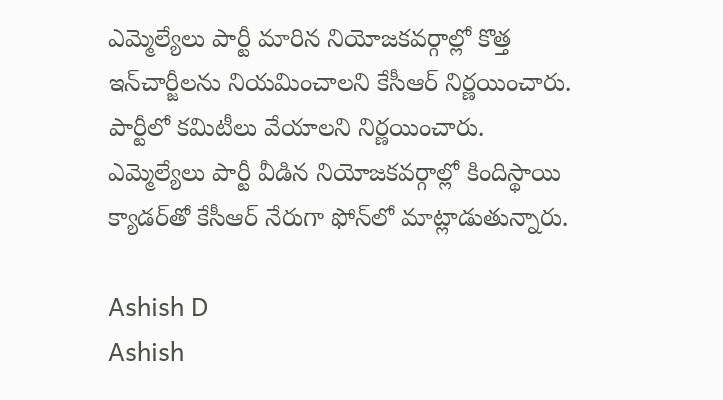ఎమ్మెల్యేలు పార్టీ మారిన నియోజకవర్గాల్లో కొత్త ఇన్‌చార్జీలను నియమించాలని కేసీఆర్‌ నిర్ణయించారు. పార్టీలో కమిటీలు వేయాలని నిర్ణయించారు. ఎమ్మెల్యేలు పార్టీ వీడిన నియోజకవర్గాల్లో కిందిస్థాయి క్యాడర్‌తో కేసీఆర్‌ నేరుగా ఫోన్‌లో మాట్లాడుతున్నారు.

Ashish D
Ashish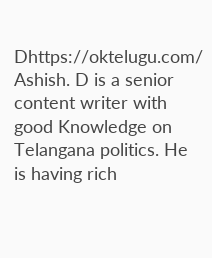Dhttps://oktelugu.com/
Ashish. D is a senior content writer with good Knowledge on Telangana politics. He is having rich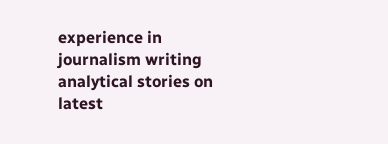experience in journalism writing analytical stories on latest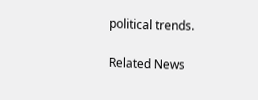political trends.

Related News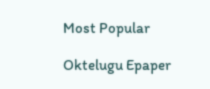Most Popular

Oktelugu Epaper